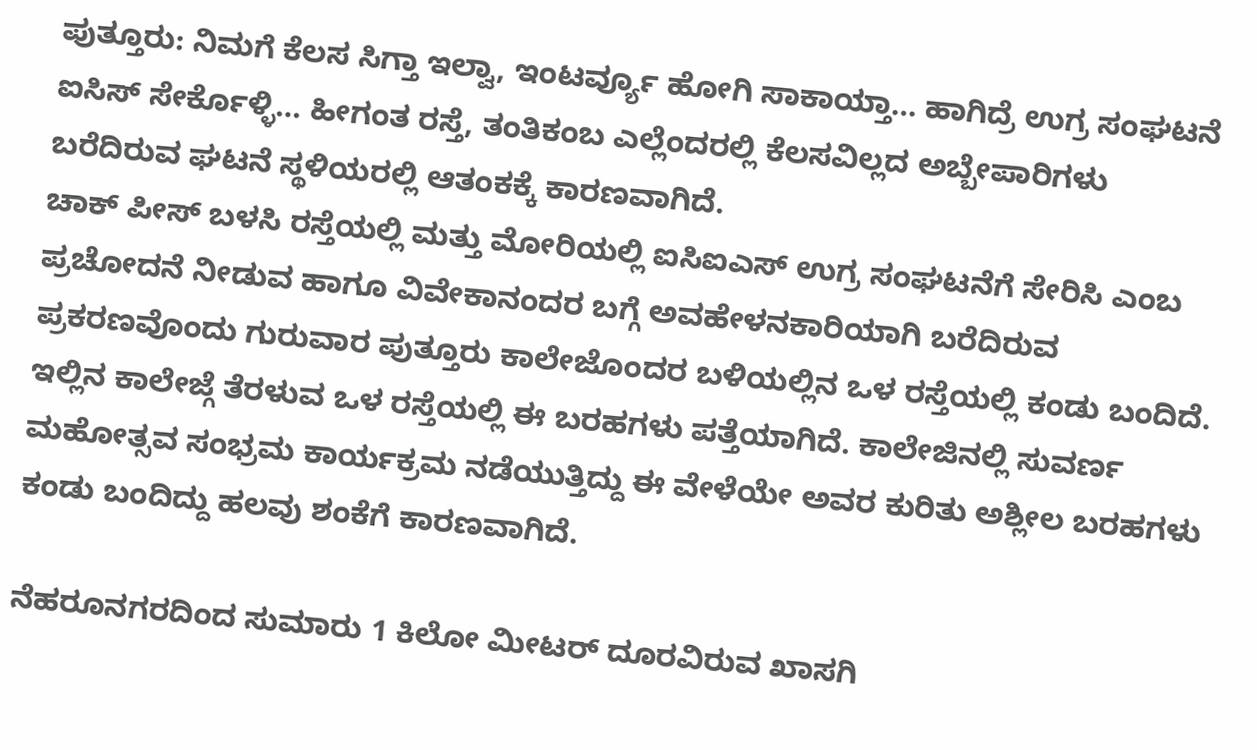ಪುತ್ತೂರು: ನಿಮಗೆ ಕೆಲಸ ಸಿಗ್ತಾ ಇಲ್ವಾ, ಇಂಟರ್ವ್ಯೂ ಹೋಗಿ ಸಾಕಾಯ್ತಾ… ಹಾಗಿದ್ರೆ ಉಗ್ರ ಸಂಘಟನೆ ಐಸಿಸ್ ಸೇರ್ಕೊಳ್ಳಿ… ಹೀಗಂತ ರಸ್ತೆ, ತಂತಿಕಂಬ ಎಲ್ಲೆಂದರಲ್ಲಿ ಕೆಲಸವಿಲ್ಲದ ಅಬ್ಬೇಪಾರಿಗಳು ಬರೆದಿರುವ ಘಟನೆ ಸ್ಥಳಿಯರಲ್ಲಿ ಆತಂಕಕ್ಕೆ ಕಾರಣವಾಗಿದೆ.
ಚಾಕ್ ಪೀಸ್ ಬಳಸಿ ರಸ್ತೆಯಲ್ಲಿ ಮತ್ತು ಮೋರಿಯಲ್ಲಿ ಐಸಿಐಎಸ್ ಉಗ್ರ ಸಂಘಟನೆಗೆ ಸೇರಿಸಿ ಎಂಬ ಪ್ರಚೋದನೆ ನೀಡುವ ಹಾಗೂ ವಿವೇಕಾನಂದರ ಬಗ್ಗೆ ಅವಹೇಳನಕಾರಿಯಾಗಿ ಬರೆದಿರುವ ಪ್ರಕರಣವೊಂದು ಗುರುವಾರ ಪುತ್ತೂರು ಕಾಲೇಜೊಂದರ ಬಳಿಯಲ್ಲಿನ ಒಳ ರಸ್ತೆಯಲ್ಲಿ ಕಂಡು ಬಂದಿದೆ. ಇಲ್ಲಿನ ಕಾಲೇಜ್ಗೆ ತೆರಳುವ ಒಳ ರಸ್ತೆಯಲ್ಲಿ ಈ ಬರಹಗಳು ಪತ್ತೆಯಾಗಿದೆ. ಕಾಲೇಜಿನಲ್ಲಿ ಸುವರ್ಣ ಮಹೋತ್ಸವ ಸಂಭ್ರಮ ಕಾರ್ಯಕ್ರಮ ನಡೆಯುತ್ತಿದ್ದು ಈ ವೇಳೆಯೇ ಅವರ ಕುರಿತು ಅಶ್ಲೀಲ ಬರಹಗಳು ಕಂಡು ಬಂದಿದ್ದು ಹಲವು ಶಂಕೆಗೆ ಕಾರಣವಾಗಿದೆ.

ನೆಹರೂನಗರದಿಂದ ಸುಮಾರು 1 ಕಿಲೋ ಮೀಟರ್ ದೂರವಿರುವ ಖಾಸಗಿ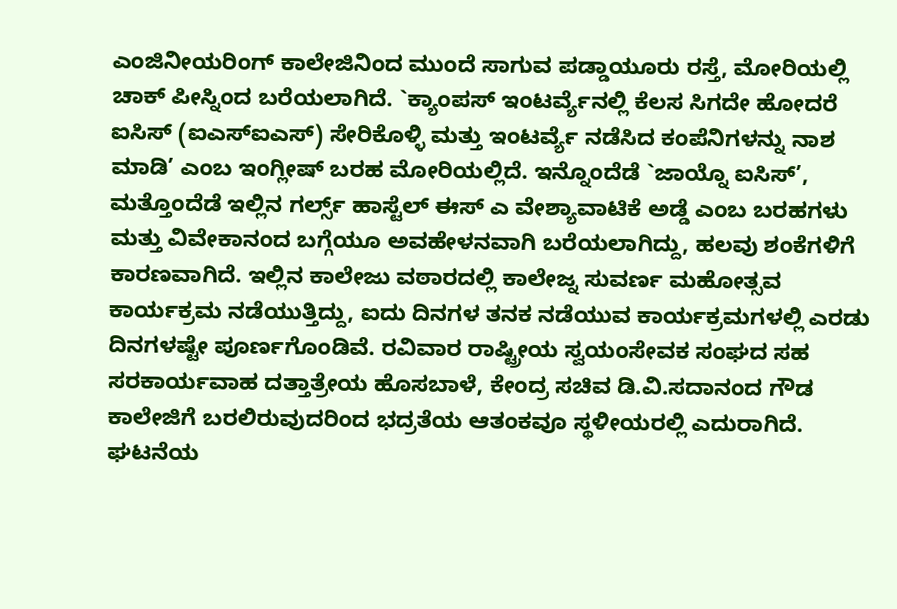ಎಂಜಿನೀಯರಿಂಗ್ ಕಾಲೇಜಿನಿಂದ ಮುಂದೆ ಸಾಗುವ ಪಡ್ಡಾಯೂರು ರಸ್ತೆ, ಮೋರಿಯಲ್ಲಿ ಚಾಕ್ ಪೀಸ್ನಿಂದ ಬರೆಯಲಾಗಿದೆ. `ಕ್ಯಾಂಪಸ್ ಇಂಟರ್ವ್ಯೆನಲ್ಲಿ ಕೆಲಸ ಸಿಗದೇ ಹೋದರೆ ಐಸಿಸ್ (ಐಎಸ್ಐಎಸ್) ಸೇರಿಕೊಳ್ಳಿ ಮತ್ತು ಇಂಟರ್ವ್ಯೆ ನಡೆಸಿದ ಕಂಪೆನಿಗಳನ್ನು ನಾಶ ಮಾಡಿ’ ಎಂಬ ಇಂಗ್ಲೀಷ್ ಬರಹ ಮೋರಿಯಲ್ಲಿದೆ. ಇನ್ನೊಂದೆಡೆ `ಜಾಯ್ನೊ ಐಸಿಸ್’, ಮತ್ತೊಂದೆಡೆ ಇಲ್ಲಿನ ಗರ್ಲ್ಸ್ ಹಾಸ್ಟೆಲ್ ಈಸ್ ಎ ವೇಶ್ಯಾವಾಟಿಕೆ ಅಡ್ಡೆ ಎಂಬ ಬರಹಗಳು ಮತ್ತು ವಿವೇಕಾನಂದ ಬಗ್ಗೆಯೂ ಅವಹೇಳನವಾಗಿ ಬರೆಯಲಾಗಿದ್ದು, ಹಲವು ಶಂಕೆಗಳಿಗೆ ಕಾರಣವಾಗಿದೆ. ಇಲ್ಲಿನ ಕಾಲೇಜು ವಠಾರದಲ್ಲಿ ಕಾಲೇಜ್ನ ಸುವರ್ಣ ಮಹೋತ್ಸವ ಕಾರ್ಯಕ್ರಮ ನಡೆಯುತ್ತಿದ್ದು, ಐದು ದಿನಗಳ ತನಕ ನಡೆಯುವ ಕಾರ್ಯಕ್ರಮಗಳಲ್ಲಿ ಎರಡು ದಿನಗಳಷ್ಟೇ ಪೂರ್ಣಗೊಂಡಿವೆ. ರವಿವಾರ ರಾಷ್ಟ್ರೀಯ ಸ್ವಯಂಸೇವಕ ಸಂಘದ ಸಹ ಸರಕಾರ್ಯವಾಹ ದತ್ತಾತ್ರೇಯ ಹೊಸಬಾಳೆ, ಕೇಂದ್ರ ಸಚಿವ ಡಿ.ವಿ.ಸದಾನಂದ ಗೌಡ ಕಾಲೇಜಿಗೆ ಬರಲಿರುವುದರಿಂದ ಭದ್ರತೆಯ ಆತಂಕವೂ ಸ್ಥಳೀಯರಲ್ಲಿ ಎದುರಾಗಿದೆ.
ಘಟನೆಯ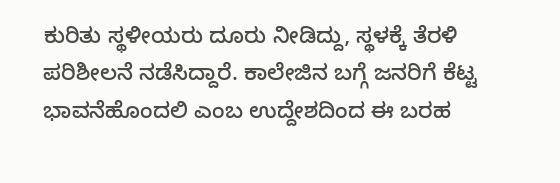ಕುರಿತು ಸ್ಥಳೀಯರು ದೂರು ನೀಡಿದ್ದು, ಸ್ಥಳಕ್ಕೆ ತೆರಳಿ ಪರಿಶೀಲನೆ ನಡೆಸಿದ್ದಾರೆ. ಕಾಲೇಜಿನ ಬಗ್ಗೆ ಜನರಿಗೆ ಕೆಟ್ಟ ಭಾವನೆಹೊಂದಲಿ ಎಂಬ ಉದ್ದೇಶದಿಂದ ಈ ಬರಹ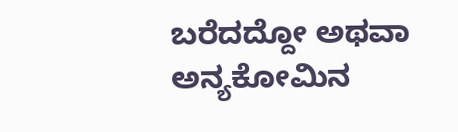ಬರೆದದ್ದೋ ಅಥವಾ ಅನ್ಯಕೋಮಿನ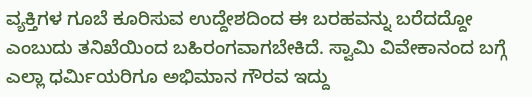ವ್ಯಕ್ತಿಗಳ ಗೂಬೆ ಕೂರಿಸುವ ಉದ್ದೇಶದಿಂದ ಈ ಬರಹವನ್ನು ಬರೆದದ್ದೋ ಎಂಬುದು ತನಿಖೆಯಿಂದ ಬಹಿರಂಗವಾಗಬೇಕಿದೆ. ಸ್ವಾಮಿ ವಿವೇಕಾನಂದ ಬಗ್ಗೆ ಎಲ್ಲಾ ಧರ್ಮಿಯರಿಗೂ ಅಭಿಮಾನ ಗೌರವ ಇದ್ದು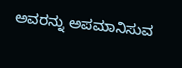ಅವರನ್ನು ಅಪಮಾನಿಸುವ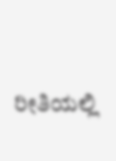ರೀತಿಯಲ್ಲಿ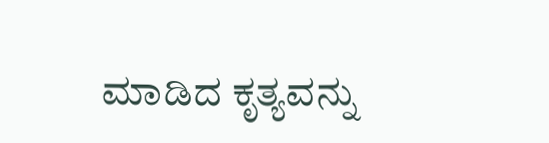ಮಾಡಿದ ಕೃತ್ಯವನ್ನು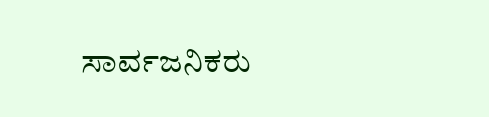ಸಾರ್ವಜನಿಕರು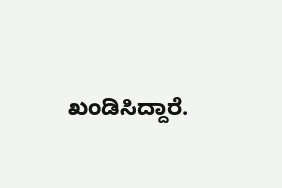ಖಂಡಿಸಿದ್ದಾರೆ.